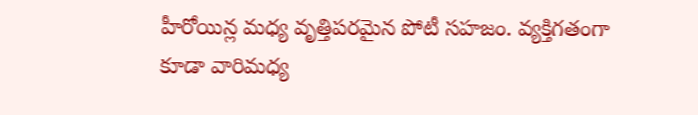హీరోయిన్ల మధ్య వృత్తిపరమైన పోటీ సహజం. వ్యక్తిగతంగా కూడా వారిమధ్య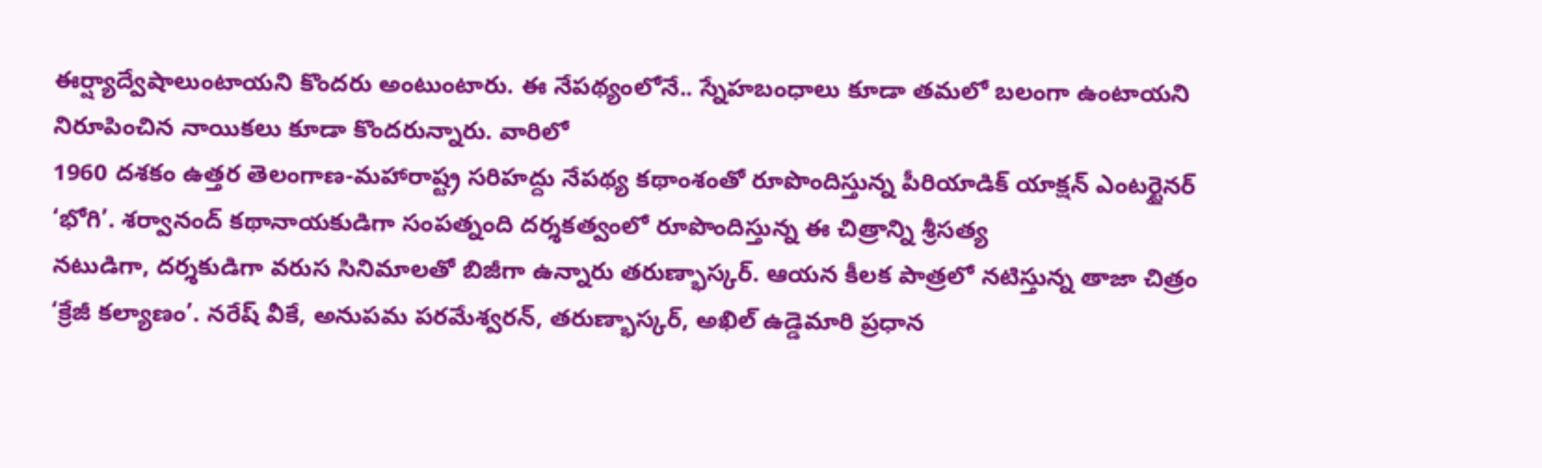ఈర్ష్యాద్వేషాలుంటాయని కొందరు అంటుంటారు. ఈ నేపథ్యంలోనే.. స్నేహబంధాలు కూడా తమలో బలంగా ఉంటాయని నిరూపించిన నాయికలు కూడా కొందరున్నారు. వారిలో
1960 దశకం ఉత్తర తెలంగాణ-మహారాష్ట్ర సరిహద్దు నేపథ్య కథాంశంతో రూపొందిస్తున్న పీరియాడిక్ యాక్షన్ ఎంటర్టైనర్ ‘భోగి’. శర్వానంద్ కథానాయకుడిగా సంపత్నంది దర్శకత్వంలో రూపొందిస్తున్న ఈ చిత్రాన్ని శ్రీసత్య
నటుడిగా, దర్శకుడిగా వరుస సినిమాలతో బిజీగా ఉన్నారు తరుణ్భాస్కర్. ఆయన కీలక పాత్రలో నటిస్తున్న తాజా చిత్రం ‘క్రేజీ కల్యాణం’. నరేష్ వీకే, అనుపమ పరమేశ్వరన్, తరుణ్భాస్కర్, అఖిల్ ఉడ్డెమారి ప్రధాన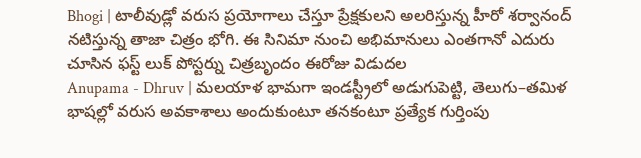Bhogi | టాలీవుడ్లో వరుస ప్రయోగాలు చేస్తూ ప్రేక్షకులని అలరిస్తున్న హీరో శర్వానంద్ నటిస్తున్న తాజా చిత్రం భోగి. ఈ సినిమా నుంచి అభిమానులు ఎంతగానో ఎదురు చూసిన ఫస్ట్ లుక్ పోస్టర్ను చిత్రబృందం ఈరోజు విడుదల
Anupama - Dhruv | మలయాళ భామగా ఇండస్ట్రీలో అడుగుపెట్టి, తెలుగు–తమిళ భాషల్లో వరుస అవకాశాలు అందుకుంటూ తనకంటూ ప్రత్యేక గుర్తింపు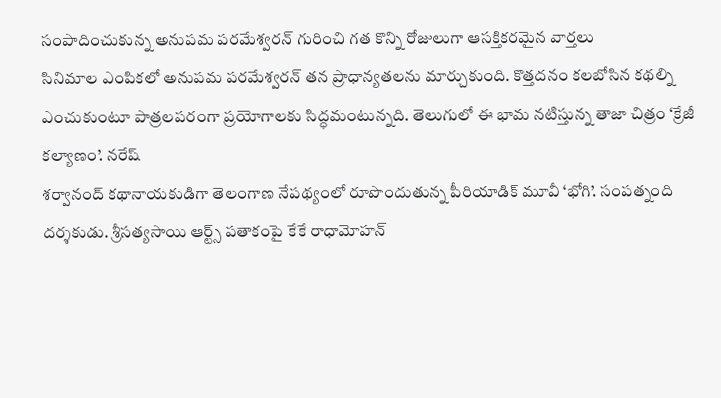సంపాదించుకున్న అనుపమ పరమేశ్వరన్ గురించి గత కొన్ని రోజులుగా ఆసక్తికరమైన వార్తలు
సినిమాల ఎంపికలో అనుపమ పరమేశ్వరన్ తన ప్రాధాన్యతలను మార్చుకుంది. కొత్తదనం కలబోసిన కథల్ని ఎంచుకుంటూ పాత్రలపరంగా ప్రయోగాలకు సిద్ధమంటున్నది. తెలుగులో ఈ భామ నటిస్తున్న తాజా చిత్రం ‘క్రేజీ కల్యాణం’. నరేష్
శర్వానంద్ కథానాయకుడిగా తెలంగాణ నేపథ్యంలో రూపొందుతున్న పీరియాడిక్ మూవీ ‘భోగి’. సంపత్నంది దర్శకుడు. శ్రీసత్యసాయి ఆర్ట్స్ పతాకంపై కేకే రాధామోహన్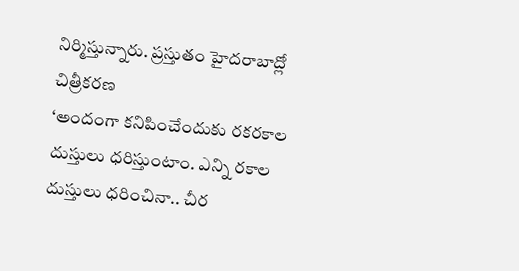నిర్మిస్తున్నారు. ప్రస్తుతం హైదరాబాద్లో చిత్రీకరణ
‘అందంగా కనిపించేందుకు రకరకాల దుస్తులు ధరిస్తుంటాం. ఎన్ని రకాల దుస్తులు ధరించినా.. చీర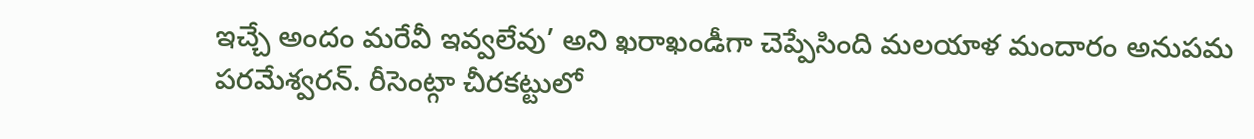ఇచ్చే అందం మరేవీ ఇవ్వలేవు’ అని ఖరాఖండీగా చెప్పేసింది మలయాళ మందారం అనుపమ పరమేశ్వరన్. రీసెంట్గా చీరకట్టులో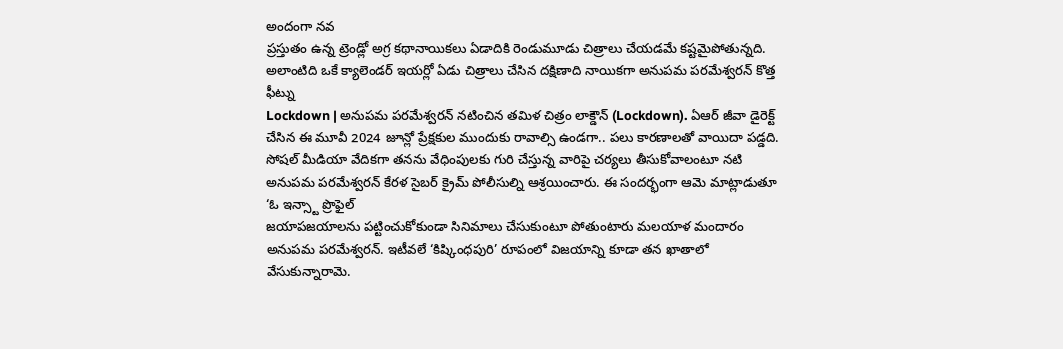అందంగా నవ
ప్రస్తుతం ఉన్న ట్రెండ్లో అగ్ర కథానాయికలు ఏడాదికి రెండుమూడు చిత్రాలు చేయడమే కష్టమైపోతున్నది. అలాంటిది ఒకే క్యాలెండర్ ఇయర్లో ఏడు చిత్రాలు చేసిన దక్షిణాది నాయికగా అనుపమ పరమేశ్వరన్ కొత్త ఫీట్ను
Lockdown | అనుపమ పరమేశ్వరన్ నటించిన తమిళ చిత్రం లాక్డౌన్ (Lockdown). ఏఆర్ జీవా డైరెక్ట్ చేసిన ఈ మూవీ 2024 జూన్లో ప్రేక్షకుల ముందుకు రావాల్సి ఉండగా.. పలు కారణాలతో వాయిదా పడ్డది.
సోషల్ మీడియా వేదికగా తనను వేధింపులకు గురి చేస్తున్న వారిపై చర్యలు తీసుకోవాలంటూ నటి అనుపమ పరమేశ్వరన్ కేరళ సైబర్ క్రైమ్ పోలీసుల్ని ఆశ్రయించారు. ఈ సందర్భంగా ఆమె మాట్లాడుతూ ‘ఓ ఇన్స్టా ప్రొఫైల్
జయాపజయాలను పట్టించుకోకుండా సినిమాలు చేసుకుంటూ పోతుంటారు మలయాళ మందారం అనుపమ పరమేశ్వరన్. ఇటీవలే ‘కిష్కింధపురి’ రూపంలో విజయాన్ని కూడా తన ఖాతాలో వేసుకున్నారామె.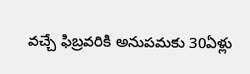వచ్చే ఫిబ్రవరికి అనుపమకు 30ఏళ్లు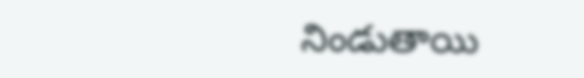నిండుతాయి